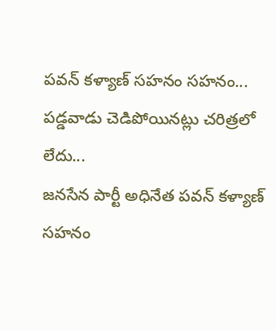పవన్ కళ్యాణ్ సహనం సహనం... పడ్డవాడు చెడిపోయినట్లు చరిత్రలో లేదు...
జనసేన పార్టీ అధినేత పవన్ కళ్యాణ్ సహనం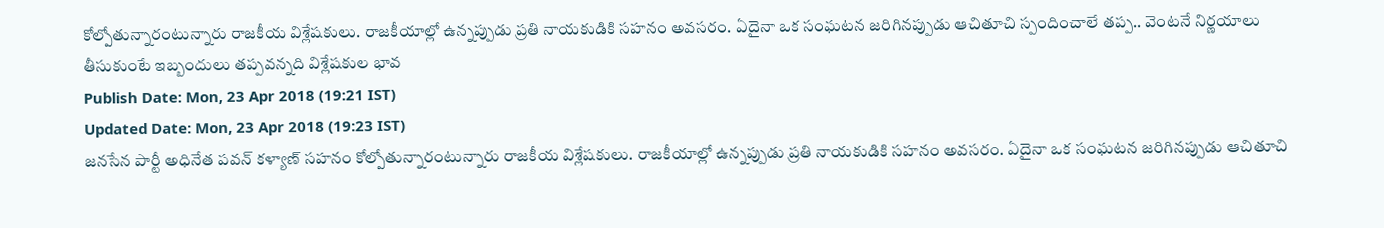కోల్పోతున్నారంటున్నారు రాజకీయ విశ్లేషకులు. రాజకీయాల్లో ఉన్నప్పుడు ప్రతి నాయకుడికి సహనం అవసరం. ఏదైనా ఒక సంఘటన జరిగినప్పుడు ఆచితూచి స్పందించాలే తప్ప.. వెంటనే నిర్ణయాలు తీసుకుంటే ఇబ్బందులు తప్పవన్నది విశ్లేషకుల భావ
Publish Date: Mon, 23 Apr 2018 (19:21 IST)
Updated Date: Mon, 23 Apr 2018 (19:23 IST)
జనసేన పార్టీ అధినేత పవన్ కళ్యాణ్ సహనం కోల్పోతున్నారంటున్నారు రాజకీయ విశ్లేషకులు. రాజకీయాల్లో ఉన్నప్పుడు ప్రతి నాయకుడికి సహనం అవసరం. ఏదైనా ఒక సంఘటన జరిగినప్పుడు ఆచితూచి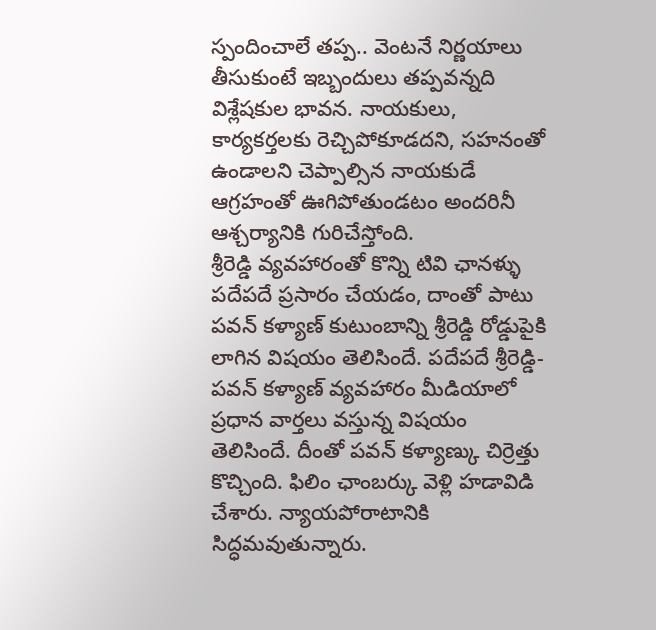స్పందించాలే తప్ప.. వెంటనే నిర్ణయాలు తీసుకుంటే ఇబ్బందులు తప్పవన్నది విశ్లేషకుల భావన. నాయకులు, కార్యకర్తలకు రెచ్చిపోకూడదని, సహనంతో ఉండాలని చెప్పాల్సిన నాయకుడే ఆగ్రహంతో ఊగిపోతుండటం అందరినీ ఆశ్చర్యానికి గురిచేస్తోంది.
శ్రీరెడ్డి వ్యవహారంతో కొన్ని టివి ఛానళ్ళు పదేపదే ప్రసారం చేయడం, దాంతో పాటు పవన్ కళ్యాణ్ కుటుంబాన్ని శ్రీరెడ్డి రోడ్డుపైకి లాగిన విషయం తెలిసిందే. పదేపదే శ్రీరెడ్డి-పవన్ కళ్యాణ్ వ్యవహారం మీడియాలో ప్రధాన వార్తలు వస్తున్న విషయం తెలిసిందే. దీంతో పవన్ కళ్యాణ్కు చిర్రెత్తు కొచ్చింది. ఫిలిం ఛాంబర్కు వెళ్లి హడావిడి చేశారు. న్యాయపోరాటానికి సిద్ధమవుతున్నారు.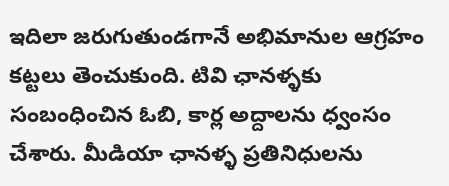ఇదిలా జరుగుతుండగానే అభిమానుల ఆగ్రహం కట్టలు తెంచుకుంది. టివి ఛానళ్ళకు సంబంధించిన ఓబి, కార్ల అద్దాలను ధ్వంసం చేశారు. మీడియా ఛానళ్ళ ప్రతినిధులను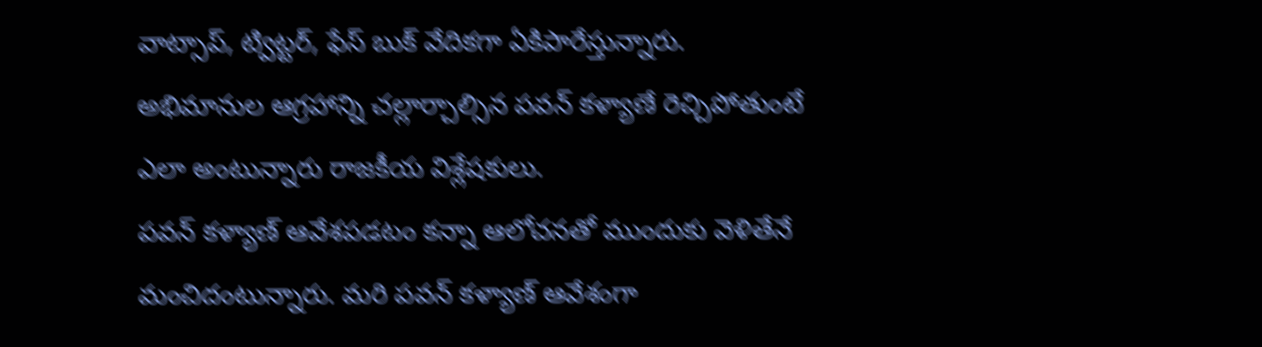వాట్సాప్, ట్విట్టర్, ఫేస్ బుక్ వేదికగా ఏకిపారేస్తున్నారు. అభిమానుల ఆగ్రహాన్ని చల్లార్చాల్సిన పవన్ కళ్యాణే రెచ్చిపోతుంటే ఎలా అంటున్నారు రాజకీయ విశ్లేషకులు.
పవన్ కళ్యాణ్ ఆవేశపడటం కన్నా ఆలోచనతో ముందుకు వెళితేనే మంచిదంటున్నారు. మరి పవన్ కళ్యాణ్ ఆవేశంగా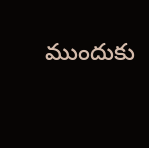ముందుకు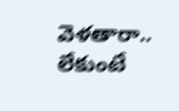వెళతారా.. లేకుంటే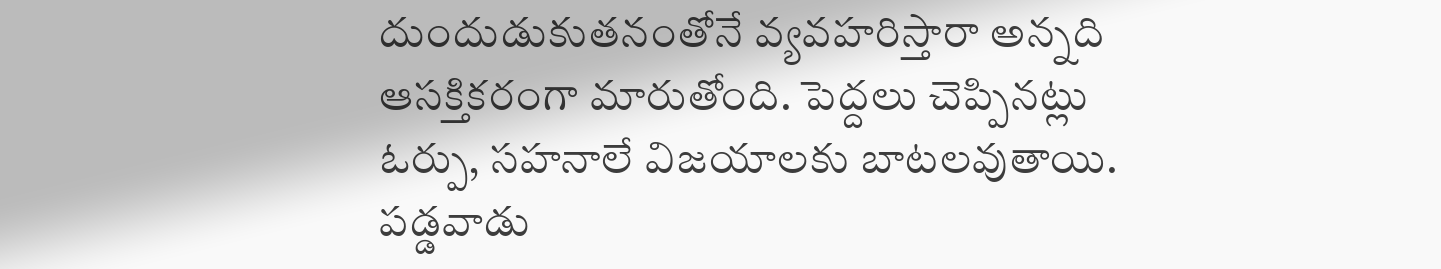దుందుడుకుతనంతోనే వ్యవహరిస్తారా అన్నది ఆసక్తికరంగా మారుతోంది. పెద్దలు చెప్పినట్లు ఓర్పు, సహనాలే విజయాలకు బాటలవుతాయి. పడ్డవాడు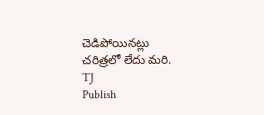చెడిపోయినట్లు చరిత్రలో లేదు మరి.
TJ
Publish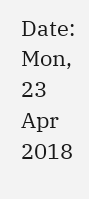Date: Mon, 23 Apr 2018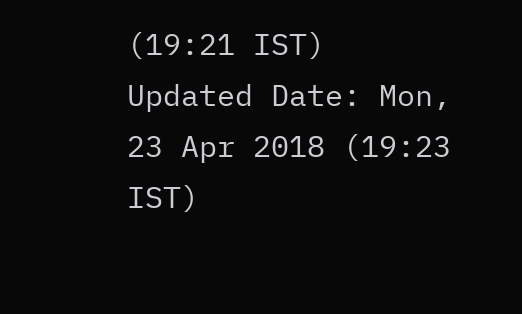(19:21 IST)
Updated Date: Mon, 23 Apr 2018 (19:23 IST)